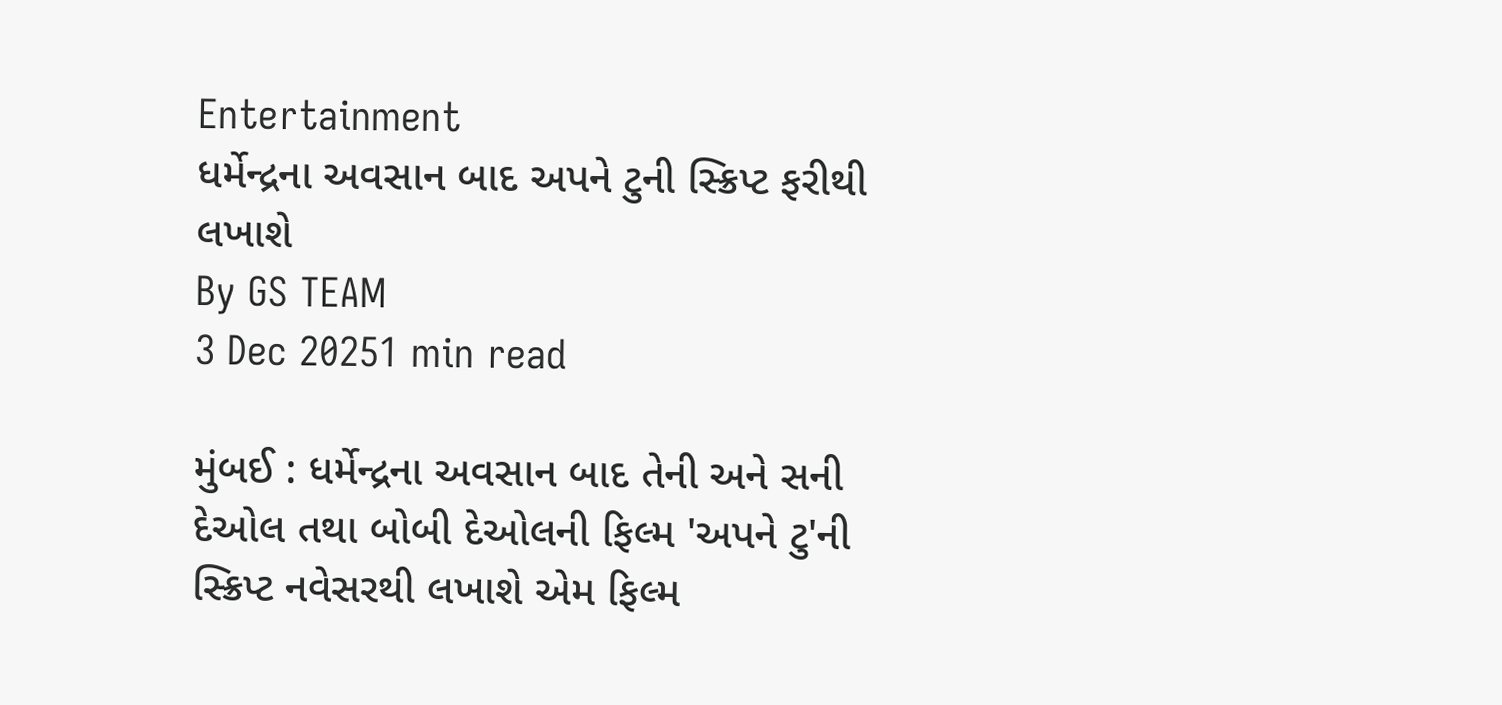Entertainment
ધર્મેન્દ્રના અવસાન બાદ અપને ટુની સ્ક્રિપ્ટ ફરીથી લખાશે
By GS TEAM
3 Dec 20251 min read

મુંબઈ : ધર્મેન્દ્રના અવસાન બાદ તેની અને સની દેઓલ તથા બોબી દેઓલની ફિલ્મ 'અપને ટુ'ની સ્ક્રિપ્ટ નવેસરથી લખાશે એમ ફિલ્મ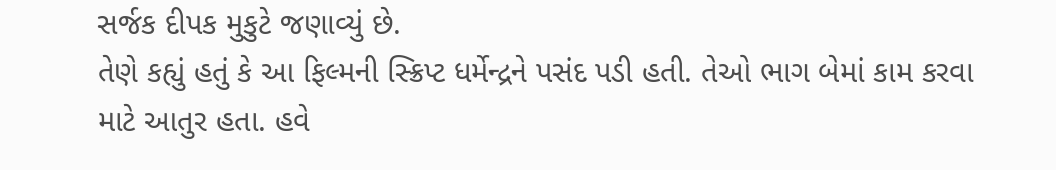સર્જક દીપક મુકુટે જણાવ્યું છે.
તેણે કહ્યું હતું કે આ ફિલ્મની સ્ક્રિપ્ટ ધર્મેન્દ્રને પસંદ પડી હતી. તેઓ ભાગ બેમાં કામ કરવા માટે આતુર હતા. હવે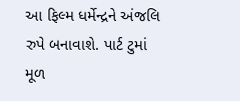આ ફિલ્મ ધર્મેન્દ્રને અંજલિ રુપે બનાવાશે. પાર્ટ ટુમાં મૂળ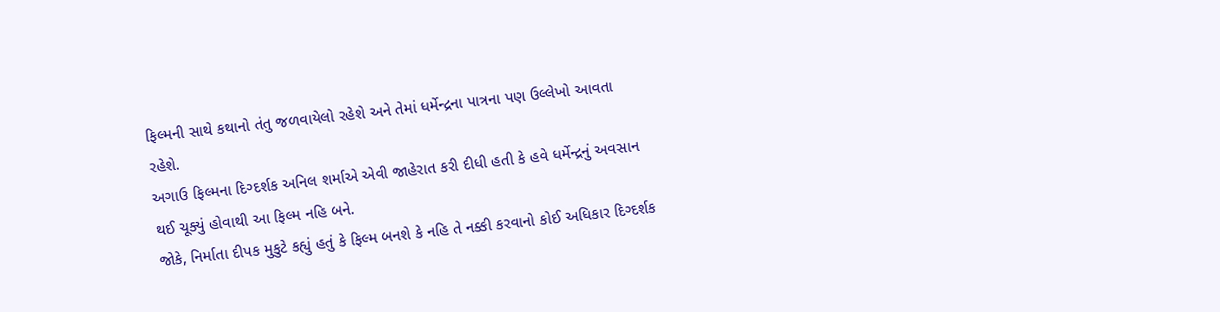ફિલ્મની સાથે કથાનો તંતુ જળવાયેલો રહેશે અને તેમાં ધર્મેન્દ્રના પાત્રના પણ ઉલ્લેખો આવતા રહેશે.
અગાઉ ફિલ્મના દિગ્દર્શક અનિલ શર્માએ એવી જાહેરાત કરી દીધી હતી કે હવે ધર્મેન્દ્રનું અવસાન થઈ ચૂક્યું હોવાથી આ ફિલ્મ નહિ બને.
જોકે, નિર્માતા દીપક મુકુટે કહ્યું હતું કે ફિલ્મ બનશે કે નહિ તે નક્કી કરવાનો કોઈ અધિકાર દિગ્દર્શક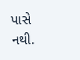પાસે નથી.